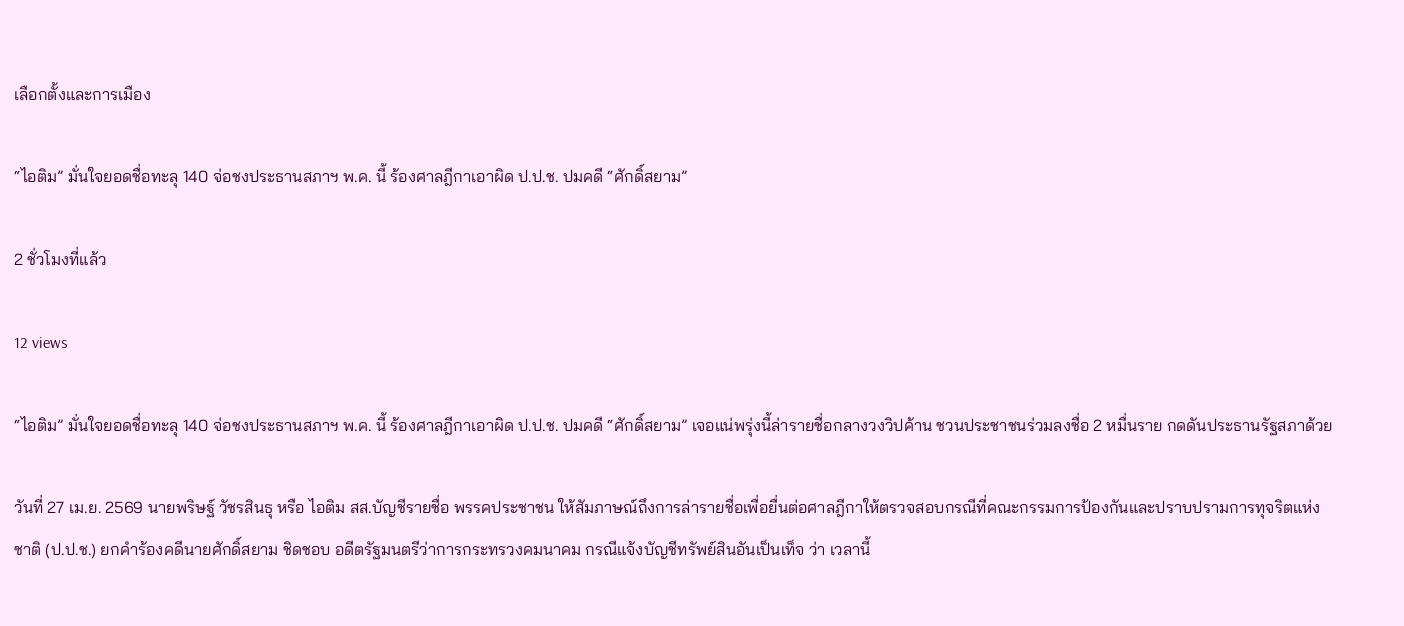เลือกตั้งและการเมือง

“ไอติม” มั่นใจยอดชื่อทะลุ 140 จ่อชงประธานสภาฯ พ.ค. นี้ ร้องศาลฎีกาเอาผิด ป.ป.ช. ปมคดี “ศักดิ์สยาม”

2 ชั่วโมงที่แล้ว

12 views

“ไอติม” มั่นใจยอดชื่อทะลุ 140 จ่อชงประธานสภาฯ พ.ค. นี้ ร้องศาลฎีกาเอาผิด ป.ป.ช. ปมคดี “ศักดิ์สยาม” เจอแน่พรุ่งนี้ล่ารายชื่อกลางวงวิปค้าน ชวนประชาชนร่วมลงชื่อ 2 หมื่นราย กดดันประธานรัฐสภาด้วย

วันที่ 27 เม.ย. 2569 นายพริษฐ์ วัชรสินธุ หรือ ไอติม สส.บัญชีรายชื่อ พรรคประชาชน ให้สัมภาษณ์ถึงการล่ารายชื่อเพื่อยื่นต่อศาลฎีกาให้ตรวจสอบกรณีที่คณะกรรมการป้องกันและปราบปรามการทุจริตแห่งชาติ (ป.ป.ช.) ยกคำร้องคดีนายศักดิ์สยาม ชิดชอบ อดีตรัฐมนตรีว่าการกระทรวงคมนาคม กรณีแจ้งบัญชีทรัพย์สินอันเป็นเท็จ ว่า เวลานี้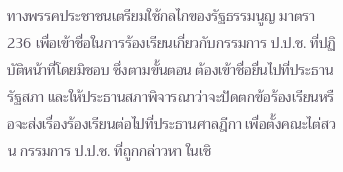ทางพรรคประชาชนเตรียมใช้กลไกของรัฐธรรมนูญ มาตรา 236 เพื่อเข้าชื่อในการร้องเรียนเกี่ยวกับกรรมการ ป.ป.ช. ที่ปฏิบัติหน้าที่โดยมิชอบ ซึ่งตามขั้นตอน ต้องเข้าชื่อยื่นไปที่ประธานรัฐสภา และให้ประธานสภาพิจารณาว่าจะปัดตกข้อร้องเรียนหรือจะส่งเรื่องร้องเรียนต่อไปที่ประธานศาลฎีกา เพื่อตั้งคณะไต่สวน กรรมการ ป.ป.ช. ที่ถูกกล่าวหา ในเชิ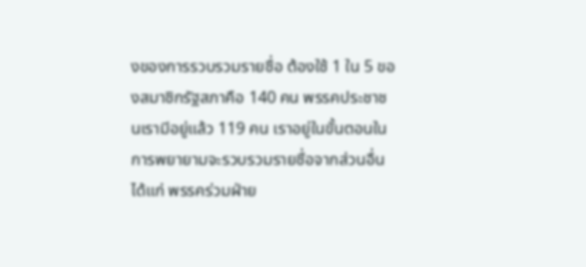งของการรวบรวมรายชื่อ ต้องใช้ 1 ใน 5 ของสมาชิกรัฐสภาคือ 140 คน พรรคประชาชนเรามีอยู่แล้ว 119 คน เราอยู่ในขั้นตอนในการพยายามจะรวบรวมรายชื่อจากส่วนอื่น ได้แก่ พรรคร่วมฝ่าย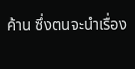ค้าน ซึ่งตนจะนำเรื่อง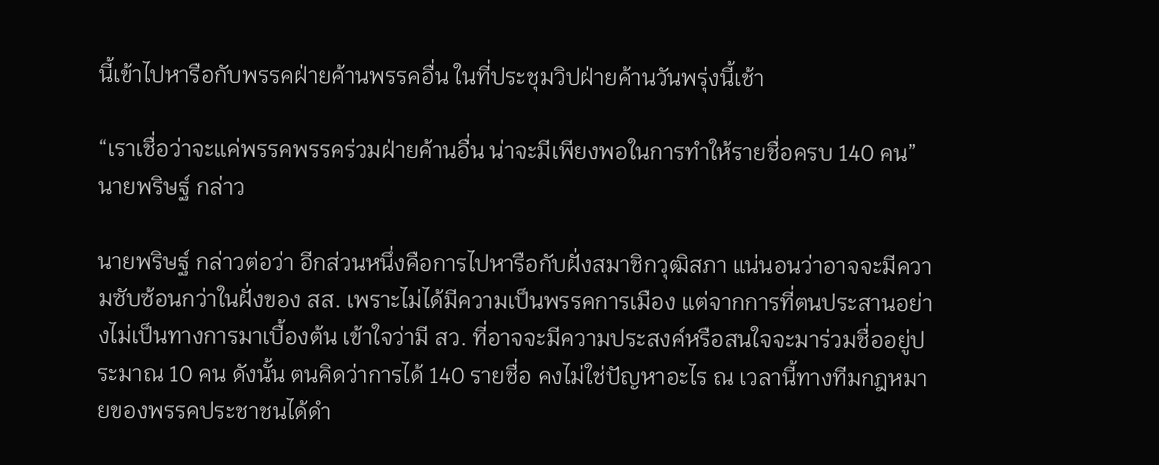นี้เข้าไปหารือกับพรรคฝ่ายค้านพรรคอื่น ในที่ประชุมวิปฝ่ายค้านวันพรุ่งนี้เช้า

“เราเชื่อว่าจะแค่พรรคพรรคร่วมฝ่ายค้านอื่น น่าจะมีเพียงพอในการทำให้รายชื่อครบ 140 คน” นายพริษฐ์ กล่าว

นายพริษฐ์ กล่าวต่อว่า อีกส่วนหนึ่งคือการไปหารือกับฝั่งสมาชิกวุฒิสภา แน่นอนว่าอาจจะมีความซับซ้อนกว่าในฝั่งของ สส. เพราะไม่ได้มีความเป็นพรรคการเมือง แต่จากการที่ตนประสานอย่างไม่เป็นทางการมาเบื้องต้น เข้าใจว่ามี สว. ที่อาจจะมีความประสงค์หรือสนใจจะมาร่วมชื่ออยู่ประมาณ 10 คน ดังนั้น ตนคิดว่าการได้ 140 รายชื่อ คงไม่ใช่ปัญหาอะไร ณ เวลานี้ทางทีมกฎหมายของพรรคประชาชนได้ดำ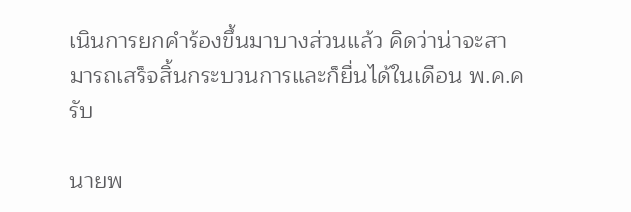เนินการยกคำร้องขึ้นมาบางส่วนแล้ว คิดว่าน่าจะสามารถเสร็จสิ้นกระบวนการและก็ยื่นได้ในเดือน พ.ค.ครับ

นายพ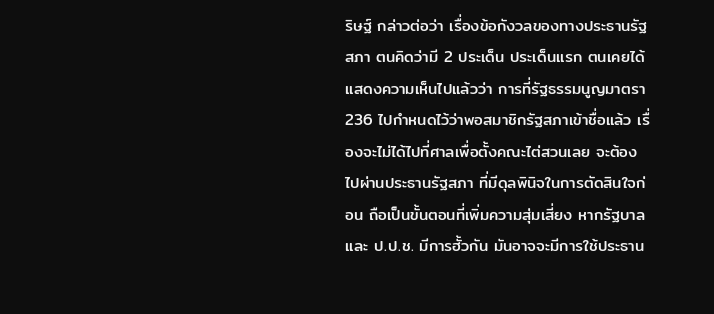ริษฐ์ กล่าวต่อว่า เรื่องข้อกังวลของทางประธานรัฐสภา ตนคิดว่ามี 2 ประเด็น ประเด็นแรก ตนเคยได้แสดงความเห็นไปแล้วว่า การที่รัฐธรรมนูญมาตรา 236 ไปกำหนดไว้ว่าพอสมาชิกรัฐสภาเข้าชื่อแล้ว เรื่องจะไม่ได้ไปที่ศาลเพื่อตั้งคณะไต่สวนเลย จะต้องไปผ่านประธานรัฐสภา ที่มีดุลพินิจในการตัดสินใจก่อน ถือเป็นขั้นตอนที่เพิ่มความสุ่มเสี่ยง หากรัฐบาลและ ป.ป.ช. มีการฮั้วกัน มันอาจจะมีการใช้ประธาน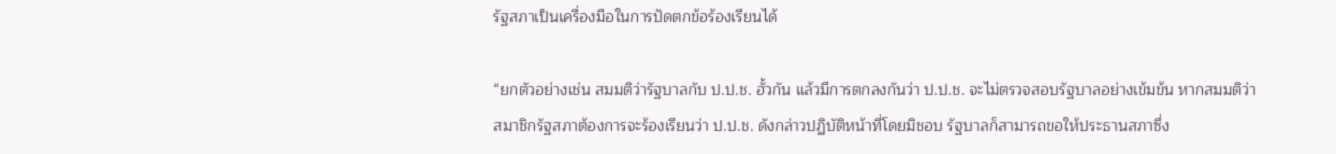รัฐสภาเป็นเครื่องมือในการปัดตกข้อร้องเรียนได้

“ยกตัวอย่างเช่น สมมติว่ารัฐบาลกับ ป.ป.ช. ฮั้วกัน แล้วมีการตกลงกันว่า ป.ป.ช. จะไม่ตรวจสอบรัฐบาลอย่างเข้มข้น หากสมมติว่าสมาชิกรัฐสภาต้องการจะร้องเรียนว่า ป.ป.ช. ดังกล่าวปฏิบัติหน้าที่โดยมิชอบ รัฐบาลก็สามารถขอให้ประธานสภาซึ่ง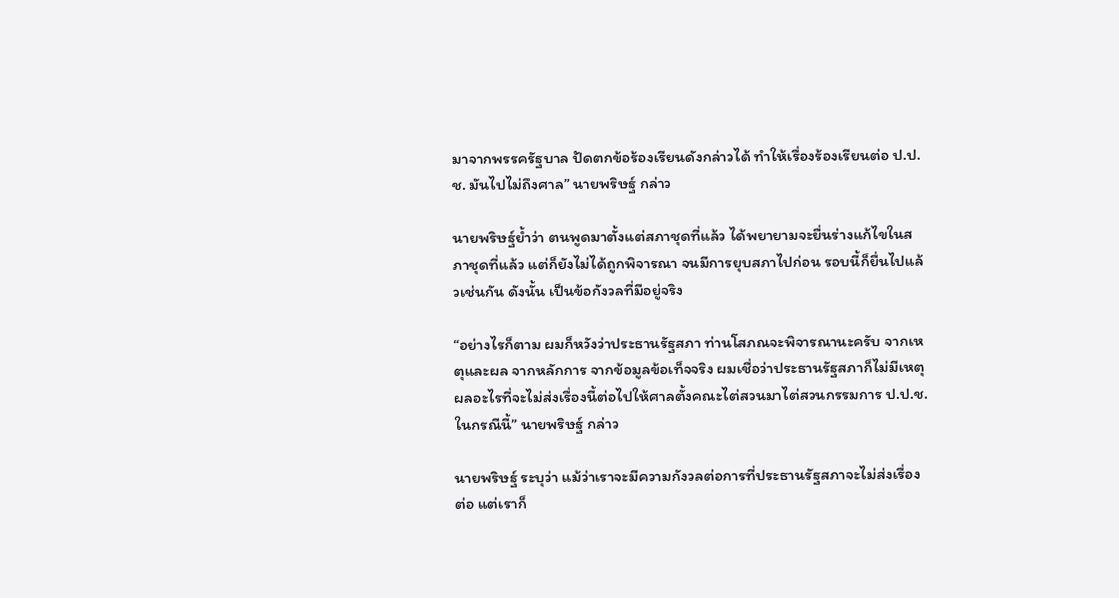มาจากพรรครัฐบาล ปัดตกข้อร้องเรียนดังกล่าวได้ ทำให้เรื่องร้องเรียนต่อ ป.ป.ช. มันไปไม่ถึงศาล” นายพริษฐ์ กล่าว

นายพริษฐ์ย้ำว่า ตนพูดมาตั้งแต่สภาชุดที่แล้ว ได้พยายามจะยื่นร่างแก้ไขในสภาชุดที่แล้ว แต่ก็ยังไม่ได้ถูกพิจารณา จนมีการยุบสภาไปก่อน รอบนี้ก็ยื่นไปแล้วเช่นกัน ดังนั้น เป็นข้อกังวลที่มีอยู่จริง

“อย่างไรก็ตาม ผมก็หวังว่าประธานรัฐสภา ท่านโสภณจะพิจารณานะครับ จากเหตุและผล จากหลักการ จากข้อมูลข้อเท็จจริง ผมเชื่อว่าประธานรัฐสภาก็ไม่มีเหตุผลอะไรที่จะไม่ส่งเรื่องนี้ต่อไปให้ศาลตั้งคณะไต่สวนมาไต่สวนกรรมการ ป.ป.ช. ในกรณีนี้” นายพริษฐ์ กล่าว

นายพริษฐ์ ระบุว่า แม้ว่าเราจะมีความกังวลต่อการที่ประธานรัฐสภาจะไม่ส่งเรื่องต่อ แต่เราก็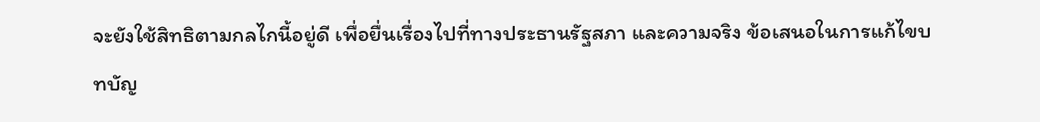จะยังใช้สิทธิตามกลไกนี้อยู่ดี เพื่อยื่นเรื่องไปที่ทางประธานรัฐสภา และความจริง ข้อเสนอในการแก้ไขบทบัญ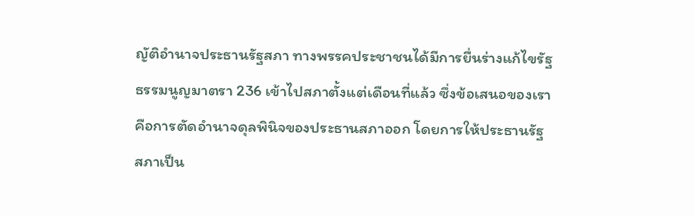ญัติอำนาจประธานรัฐสภา ทางพรรคประชาชนได้มีการยื่นร่างแก้ไขรัฐธรรมนูญมาตรา 236 เข้าไปสภาตั้งแต่เดือนที่แล้ว ซึ่งข้อเสนอของเราคือการตัดอำนาจดุลพินิจของประธานสภาออก โดยการให้ประธานรัฐสภาเป็น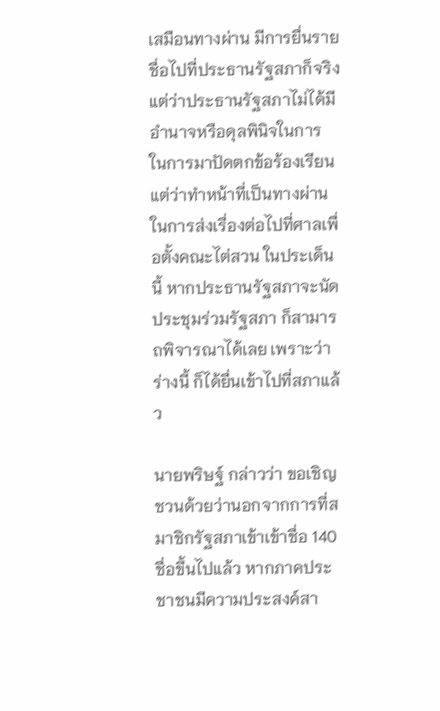เสมือนทางผ่าน มีการยื่นรายชื่อไปที่ประธานรัฐสภาก็จริง แต่ว่าประธานรัฐสภาไม่ได้มีอำนาจหรือดุลพินิจในการ ในการมาปัดตกข้อร้องเรียน แต่ว่าทำหน้าที่เป็นทางผ่านในการส่งเรื่องต่อไปที่ศาลเพื่อตั้งคณะไต่สวน ในประเด็นนี้ หากประธานรัฐสภาจะนัดประชุมร่วมรัฐสภา ก็สามารถพิจารณาได้เลย เพราะว่าร่างนี้ ก็ได้ยื่นเข้าไปที่สภาแล้ว

นายพริษฐ์ กล่าวว่า ขอเชิญชวนด้วยว่านอกจากการที่สมาชิกรัฐสภาเข้าเข้าชื่อ 140 ชื่อขึ้นไปแล้ว หากภาคประชาชนมีความประสงค์สา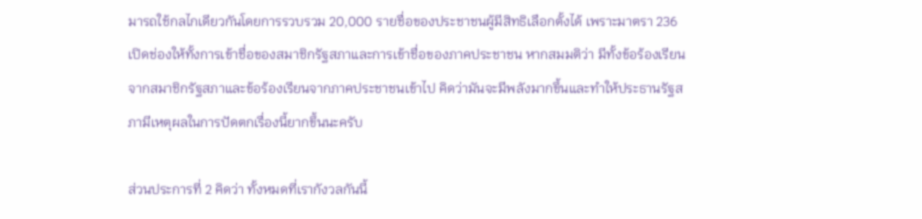มารถใช้กลไกเดียวกันโดยการรวบรวม 20,000 รายชื่อของประชาชนผู้มีสิทธิเลือกตั้งได้ เพราะมาตรา 236 เปิดช่องให้ทั้งการเข้าชื่อของสมาชิกรัฐสภาและการเข้าชื่อของภาคประชาชน หากสมมติว่า มีทั้งข้อร้องเรียนจากสมาชิกรัฐสภาและข้อร้องเรียนจากภาคประชาชนเข้าไป คิดว่ามันจะมีพลังมากขึ้นและทำให้ประธานรัฐสภามีเหตุผลในการปัดตกเรื่องนี้ยากขึ้นนะครับ

ส่วนประการที่ 2 คิดว่า ทั้งหมดที่เรากังวลกันนี้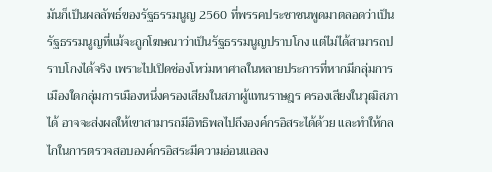มันก็เป็นผลลัพธ์ของรัฐธรรมนูญ 2560 ที่พรรคประชาชนพูดมาตลอดว่าเป็นรัฐธรรมนูญที่แม้จะถูกโฆษณาว่าเป็นรัฐธรรมนูญปราบโกง แต่ไม่ได้สามารถปราบโกงได้จริง เพราะไปเปิดช่องโหว่มหาศาลในหลายประการที่หากมีกลุ่มการเมืองใดกลุ่มการเมืองหนึ่งครองเสียงในสภาผู้แทนราษฎร ครองเสียงในวุฒิสภาได้ อาจจะส่งผลให้เขาสามารถมีอิทธิพลไปถึงองค์กรอิสระได้ด้วย และทำให้กลไกในการตรวจสอบองค์กรอิสระมีความอ่อนแอลง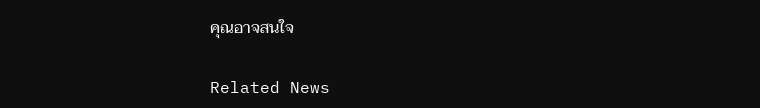คุณอาจสนใจ

Related News